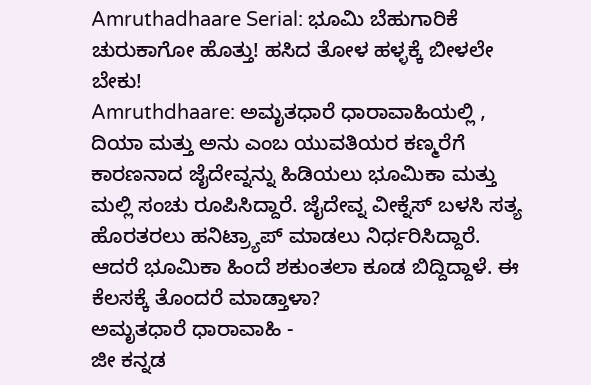Amruthadhaare Serial: ಭೂಮಿ ಬೆಹುಗಾರಿಕೆ ಚುರುಕಾಗೋ ಹೊತ್ತು! ಹಸಿದ ತೋಳ ಹಳ್ಳಕ್ಕೆ ಬೀಳಲೇ ಬೇಕು!
Amruthdhaare: ಅಮೃತಧಾರೆ ಧಾರಾವಾಹಿಯಲ್ಲಿ , ದಿಯಾ ಮತ್ತು ಅನು ಎಂಬ ಯುವತಿಯರ ಕಣ್ಮರೆಗೆ ಕಾರಣನಾದ ಜೈದೇವ್ನನ್ನು ಹಿಡಿಯಲು ಭೂಮಿಕಾ ಮತ್ತು ಮಲ್ಲಿ ಸಂಚು ರೂಪಿಸಿದ್ದಾರೆ. ಜೈದೇವ್ನ ವೀಕ್ನೆಸ್ ಬಳಸಿ ಸತ್ಯ ಹೊರತರಲು ಹನಿಟ್ರ್ಯಾಪ್ ಮಾಡಲು ನಿರ್ಧರಿಸಿದ್ದಾರೆ. ಆದರೆ ಭೂಮಿಕಾ ಹಿಂದೆ ಶಕುಂತಲಾ ಕೂಡ ಬಿದ್ದಿದ್ದಾಳೆ. ಈ ಕೆಲಸಕ್ಕೆ ತೊಂದರೆ ಮಾಡ್ತಾಳಾ?
ಅಮೃತಧಾರೆ ಧಾರಾವಾಹಿ -
ಜೀ ಕನ್ನಡ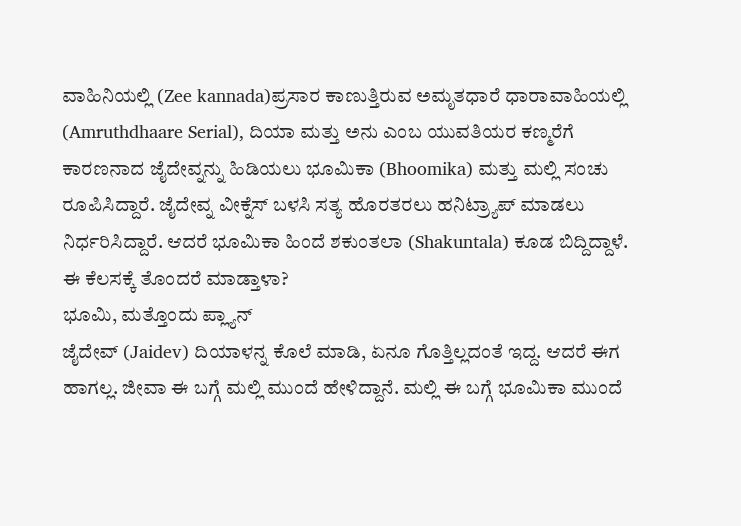ವಾಹಿನಿಯಲ್ಲಿ (Zee kannada)ಪ್ರಸಾರ ಕಾಣುತ್ತಿರುವ ಅಮೃತಧಾರೆ ಧಾರಾವಾಹಿಯಲ್ಲಿ (Amruthdhaare Serial), ದಿಯಾ ಮತ್ತು ಅನು ಎಂಬ ಯುವತಿಯರ ಕಣ್ಮರೆಗೆ ಕಾರಣನಾದ ಜೈದೇವ್ನನ್ನು ಹಿಡಿಯಲು ಭೂಮಿಕಾ (Bhoomika) ಮತ್ತು ಮಲ್ಲಿ ಸಂಚು ರೂಪಿಸಿದ್ದಾರೆ. ಜೈದೇವ್ನ ವೀಕ್ನೆಸ್ ಬಳಸಿ ಸತ್ಯ ಹೊರತರಲು ಹನಿಟ್ರ್ಯಾಪ್ ಮಾಡಲು ನಿರ್ಧರಿಸಿದ್ದಾರೆ. ಆದರೆ ಭೂಮಿಕಾ ಹಿಂದೆ ಶಕುಂತಲಾ (Shakuntala) ಕೂಡ ಬಿದ್ದಿದ್ದಾಳೆ. ಈ ಕೆಲಸಕ್ಕೆ ತೊಂದರೆ ಮಾಡ್ತಾಳಾ?
ಭೂಮಿ, ಮತ್ತೊಂದು ಪ್ಲ್ಯಾನ್
ಜೈದೇವ್ (Jaidev) ದಿಯಾಳನ್ನ ಕೊಲೆ ಮಾಡಿ, ಏನೂ ಗೊತ್ತಿಲ್ಲದಂತೆ ಇದ್ದ. ಆದರೆ ಈಗ ಹಾಗಲ್ಲ. ಜೀವಾ ಈ ಬಗ್ಗೆ ಮಲ್ಲಿ ಮುಂದೆ ಹೇಳಿದ್ದಾನೆ. ಮಲ್ಲಿ ಈ ಬಗ್ಗೆ ಭೂಮಿಕಾ ಮುಂದೆ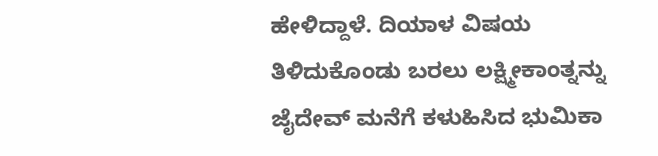ಹೇಳಿದ್ದಾಳೆ. ದಿಯಾಳ ವಿಷಯ ತಿಳಿದುಕೊಂಡು ಬರಲು ಲಕ್ಷ್ಮೀಕಾಂತ್ನನ್ನು ಜೈದೇವ್ ಮನೆಗೆ ಕಳುಹಿಸಿದ ಭುಮಿಕಾ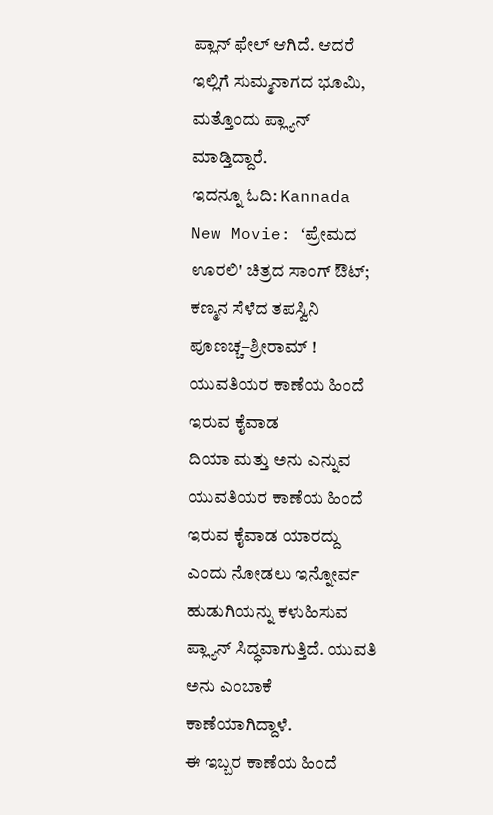ಪ್ಲಾನ್ ಫೇಲ್ ಆಗಿದೆ. ಆದರೆ ಇಲ್ಲಿಗೆ ಸುಮ್ಮನಾಗದ ಭೂಮಿ, ಮತ್ತೊಂದು ಪ್ಲ್ಯಾನ್ ಮಾಡ್ತಿದ್ದಾರೆ.
ಇದನ್ನೂ ಓದಿ: Kannada New Movie: ʻಪ್ರೇಮದ ಊರಲಿ' ಚಿತ್ರದ ಸಾಂಗ್ ಔಟ್; ಕಣ್ಮನ ಸೆಳೆದ ತಪಸ್ವಿನಿ ಪೂಣಚ್ಚ–ಶ್ರೀರಾಮ್ !
ಯುವತಿಯರ ಕಾಣೆಯ ಹಿಂದೆ ಇರುವ ಕೈವಾಡ
ದಿಯಾ ಮತ್ತು ಅನು ಎನ್ನುವ ಯುವತಿಯರ ಕಾಣೆಯ ಹಿಂದೆ ಇರುವ ಕೈವಾಡ ಯಾರದ್ದು ಎಂದು ನೋಡಲು ಇನ್ನೋರ್ವ ಹುಡುಗಿಯನ್ನು ಕಳುಹಿಸುವ ಪ್ಲ್ಯಾನ್ ಸಿದ್ಧವಾಗುತ್ತಿದೆ. ಯುವತಿ ಅನು ಎಂಬಾಕೆ ಕಾಣೆಯಾಗಿದ್ದಾಳೆ.
ಈ ಇಬ್ಬರ ಕಾಣೆಯ ಹಿಂದೆ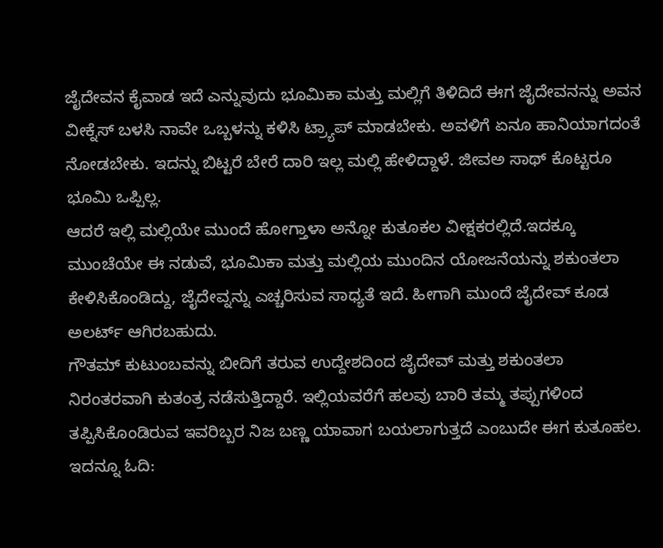ಜೈದೇವನ ಕೈವಾಡ ಇದೆ ಎನ್ನುವುದು ಭೂಮಿಕಾ ಮತ್ತು ಮಲ್ಲಿಗೆ ತಿಳಿದಿದೆ ಈಗ ಜೈದೇವನನ್ನು ಅವನ ವೀಕ್ನೆಸ್ ಬಳಸಿ ನಾವೇ ಒಬ್ಬಳನ್ನು ಕಳಿಸಿ ಟ್ರ್ಯಾಪ್ ಮಾಡಬೇಕು. ಅವಳಿಗೆ ಏನೂ ಹಾನಿಯಾಗದಂತೆ ನೋಡಬೇಕು. ಇದನ್ನು ಬಿಟ್ಟರೆ ಬೇರೆ ದಾರಿ ಇಲ್ಲ ಮಲ್ಲಿ ಹೇಳಿದ್ದಾಳೆ. ಜೀವಅ ಸಾಥ್ ಕೊಟ್ಟರೂ ಭೂಮಿ ಒಪ್ಪಿಲ್ಲ.
ಆದರೆ ಇಲ್ಲಿ ಮಲ್ಲಿಯೇ ಮುಂದೆ ಹೋಗ್ತಾಳಾ ಅನ್ನೋ ಕುತೂಕಲ ವೀಕ್ಷಕರಲ್ಲಿದೆ.ಇದಕ್ಕೂ ಮುಂಚೆಯೇ ಈ ನಡುವೆ, ಭೂಮಿಕಾ ಮತ್ತು ಮಲ್ಲಿಯ ಮುಂದಿನ ಯೋಜನೆಯನ್ನು ಶಕುಂತಲಾ ಕೇಳಿಸಿಕೊಂಡಿದ್ದು, ಜೈದೇವ್ನನ್ನು ಎಚ್ಚರಿಸುವ ಸಾಧ್ಯತೆ ಇದೆ. ಹೀಗಾಗಿ ಮುಂದೆ ಜೈದೇವ್ ಕೂಡ ಅಲರ್ಟ್ ಆಗಿರಬಹುದು.
ಗೌತಮ್ ಕುಟುಂಬವನ್ನು ಬೀದಿಗೆ ತರುವ ಉದ್ದೇಶದಿಂದ ಜೈದೇವ್ ಮತ್ತು ಶಕುಂತಲಾ ನಿರಂತರವಾಗಿ ಕುತಂತ್ರ ನಡೆಸುತ್ತಿದ್ದಾರೆ. ಇಲ್ಲಿಯವರೆಗೆ ಹಲವು ಬಾರಿ ತಮ್ಮ ತಪ್ಪುಗಳಿಂದ ತಪ್ಪಿಸಿಕೊಂಡಿರುವ ಇವರಿಬ್ಬರ ನಿಜ ಬಣ್ಣ ಯಾವಾಗ ಬಯಲಾಗುತ್ತದೆ ಎಂಬುದೇ ಈಗ ಕುತೂಹಲ.
ಇದನ್ನೂ ಓದಿ: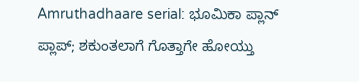Amruthadhaare serial: ಭೂಮಿಕಾ ಪ್ಲಾನ್ ಪ್ಲಾಪ್; ಶಕುಂತಲಾಗೆ ಗೊತ್ತಾಗೇ ಹೋಯ್ತು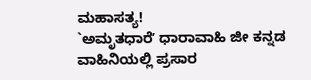ಮಹಾಸತ್ಯ!
`ಅಮೃತಧಾರೆʼ ಧಾರಾವಾಹಿ ಜೀ ಕನ್ನಡ ವಾಹಿನಿಯಲ್ಲಿ ಪ್ರಸಾರ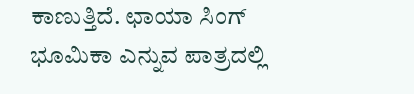ಕಾಣುತ್ತಿದೆ. ಛಾಯಾ ಸಿಂಗ್ ಭೂಮಿಕಾ ಎನ್ನುವ ಪಾತ್ರದಲ್ಲಿ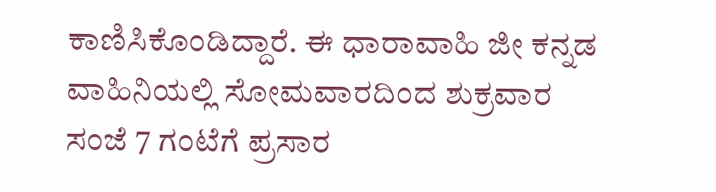ಕಾಣಿಸಿಕೊಂಡಿದ್ದಾರೆ. ಈ ಧಾರಾವಾಹಿ ಜೀ ಕನ್ನಡ ವಾಹಿನಿಯಲ್ಲಿ ಸೋಮವಾರದಿಂದ ಶುಕ್ರವಾರ ಸಂಜೆ 7 ಗಂಟೆಗೆ ಪ್ರಸಾರ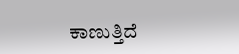ಕಾಣುತ್ತಿದೆ